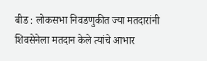बीड : लोकसभा निवडणुकीत ज्या मतदारांनी शिवसेनेला मतदान केले त्यांचे आभार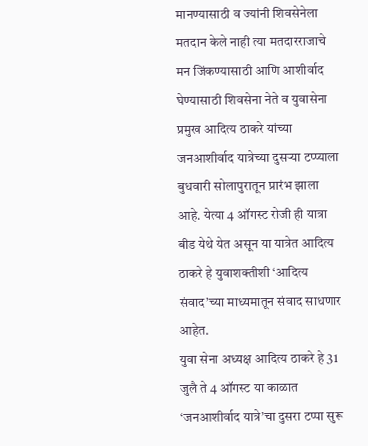मानण्यासाठी व ज्यांनी शिवसेनेला मतदान केले नाही त्या मतदारराजाचे मन जिंकण्यासाठी आणि आशीर्वाद घेण्यासाठी शिवसेना नेते व युवासेना प्रमुख आदित्य ठाकरे यांच्या जनआशीर्वाद यात्रेच्या दुसऱ्या टप्प्याला बुधवारी सोलापुरातून प्रारंभ झाला आहे. येत्या 4 ऑगस्ट रोजी ही यात्रा बीड येथे येत असून या यात्रेत आदित्य ठाकरे हे युवाशक्तीशी ‘आदित्य संवाद’च्या माध्यमातून संवाद साधणार आहेत.
युवा सेना अध्यक्ष आदित्य ठाकरे हे 31 जुलै ते 4 ऑगस्ट या काळात ‘जनआशीर्वाद यात्रे’चा दुसरा टप्पा सुरू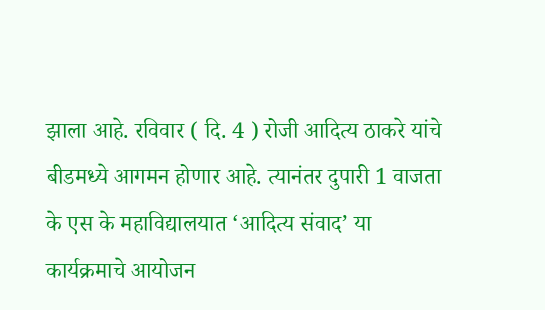झाला आहे. रविवार ( दि. 4 ) रोजी आदित्य ठाकरे यांचे बीडमध्ये आगमन होणार आहे. त्यानंतर दुपारी 1 वाजता के एस के महाविद्यालयात ‘आदित्य संवाद’ या कार्यक्रमाचे आयोजन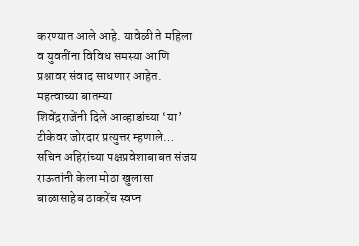करण्यात आले आहे. यावेळी ते महिला व युवतींना विविध समस्या आणि प्रश्नावर संवाद साधणार आहेत.
महत्वाच्या बातम्या
शिवेंद्रराजेंनी दिले आव्हाडांच्या ‘या’ टीकेवर जोरदार प्रत्युत्तर म्हणाले…
सचिन अहिरांच्या पक्षप्रवेशाबाबत संजय राऊतांनी केला मोठा खुलासा
बाळासाहेब ठाकरेंच स्वप्न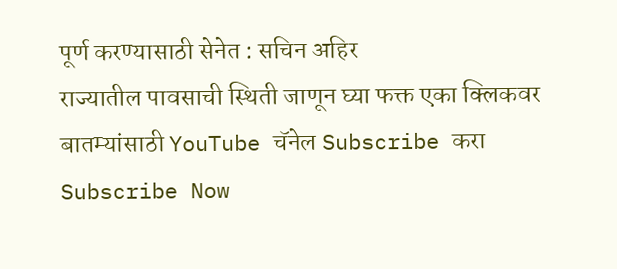पूर्ण करण्यासाठी सेनेत : सचिन अहिर
राज्यातील पावसाची स्थिती जाणून घ्या फक्त एका क्लिकवर
बातम्यांसाठी YouTube चॅनेल Subscribe करा
Subscribe Now